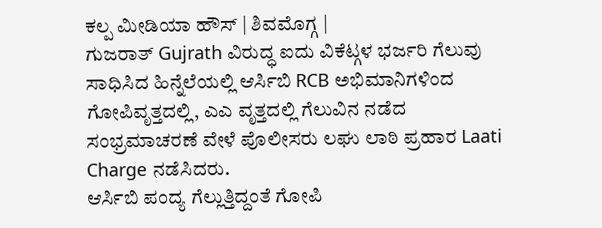ಕಲ್ಪ ಮೀಡಿಯಾ ಹೌಸ್ | ಶಿವಮೊಗ್ಗ |
ಗುಜರಾತ್ Gujrath ವಿರುದ್ಧ ಐದು ವಿಕೆಟ್ಗಳ ಭರ್ಜರಿ ಗೆಲುವು ಸಾಧಿಸಿದ ಹಿನ್ನೆಲೆಯಲ್ಲಿ ಆರ್ಸಿಬಿ RCB ಅಭಿಮಾನಿಗಳಿಂದ ಗೋಪಿವೃತ್ತದಲ್ಲಿ, ಎಎ ವೃತ್ತದಲ್ಲಿ ಗೆಲುವಿನ ನಡೆದ ಸಂಭ್ರಮಾಚರಣೆ ವೇಳೆ ಪೊಲೀಸರು ಲಘು ಲಾಠಿ ಪ್ರಹಾರ Laati Charge ನಡೆಸಿದರು.
ಆರ್ಸಿಬಿ ಪಂದ್ಯ ಗೆಲ್ಲುತ್ತಿದ್ದಂತೆ ಗೋಪಿ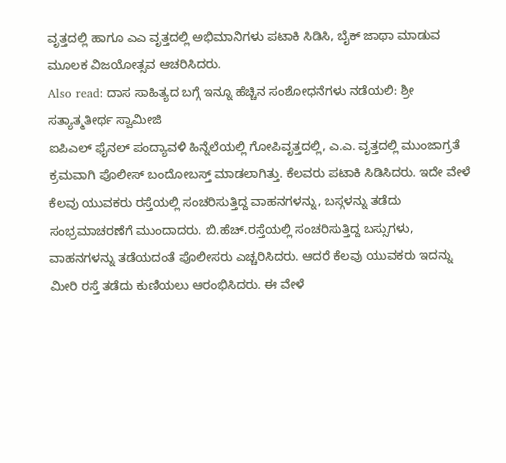ವೃತ್ತದಲ್ಲಿ ಹಾಗೂ ಎಎ ವೃತ್ತದಲ್ಲಿ ಅಭಿಮಾನಿಗಳು ಪಟಾಕಿ ಸಿಡಿಸಿ, ಬೈಕ್ ಜಾಥಾ ಮಾಡುವ ಮೂಲಕ ವಿಜಯೋತ್ಸವ ಆಚರಿಸಿದರು.
Also read: ದಾಸ ಸಾಹಿತ್ಯದ ಬಗ್ಗೆ ಇನ್ನೂ ಹೆಚ್ಚಿನ ಸಂಶೋಧನೆಗಳು ನಡೆಯಲಿ: ಶ್ರೀ ಸತ್ಯಾತ್ಮತೀರ್ಥ ಸ್ವಾಮೀಜಿ
ಐಪಿಎಲ್ ಫೈನಲ್ ಪಂದ್ಯಾವಳಿ ಹಿನ್ನೆಲೆಯಲ್ಲಿ ಗೋಪಿವೃತ್ತದಲ್ಲಿ, ಎ.ಎ. ವೃತ್ತದಲ್ಲಿ ಮುಂಜಾಗ್ರತೆ ಕ್ರಮವಾಗಿ ಪೊಲೀಸ್ ಬಂದೋಬಸ್ತ್ ಮಾಡಲಾಗಿತ್ತು. ಕೆಲವರು ಪಟಾಕಿ ಸಿಡಿಸಿದರು. ಇದೇ ವೇಳೆ ಕೆಲವು ಯುವಕರು ರಸ್ತೆಯಲ್ಲಿ ಸಂಚರಿಸುತ್ತಿದ್ದ ವಾಹನಗಳನ್ನು, ಬಸ್ಗಳನ್ನು ತಡೆದು ಸಂಭ್ರಮಾಚರಣೆಗೆ ಮುಂದಾದರು. ಬಿ.ಹೆಚ್.ರಸ್ತೆಯಲ್ಲಿ ಸಂಚರಿಸುತ್ತಿದ್ದ ಬಸ್ಸುಗಳು, ವಾಹನಗಳನ್ನು ತಡೆಯದಂತೆ ಪೊಲೀಸರು ಎಚ್ಚರಿಸಿದರು. ಆದರೆ ಕೆಲವು ಯುವಕರು ಇದನ್ನು ಮೀರಿ ರಸ್ತೆ ತಡೆದು ಕುಣಿಯಲು ಆರಂಭಿಸಿದರು. ಈ ವೇಳೆ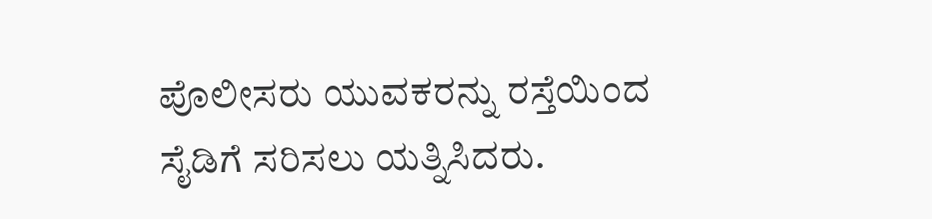ಪೊಲೀಸರು ಯುವಕರನ್ನು ರಸ್ತೆಯಿಂದ ಸೈಡಿಗೆ ಸರಿಸಲು ಯತ್ನಿಸಿದರು.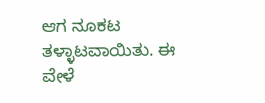ಆಗ ನೂಕಟ ತಳ್ಳಾಟವಾಯಿತು. ಈ ವೇಳೆ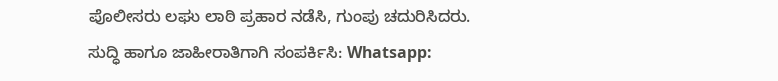ಪೊಲೀಸರು ಲಘು ಲಾಠಿ ಪ್ರಹಾರ ನಡೆಸಿ, ಗುಂಪು ಚದುರಿಸಿದರು.
ಸುದ್ಧಿ ಹಾಗೂ ಜಾಹೀರಾತಿಗಾಗಿ ಸಂಪರ್ಕಿಸಿ: Whatsapp: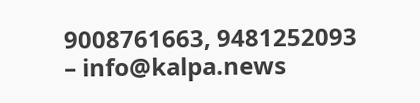9008761663, 9481252093 – info@kalpa.news